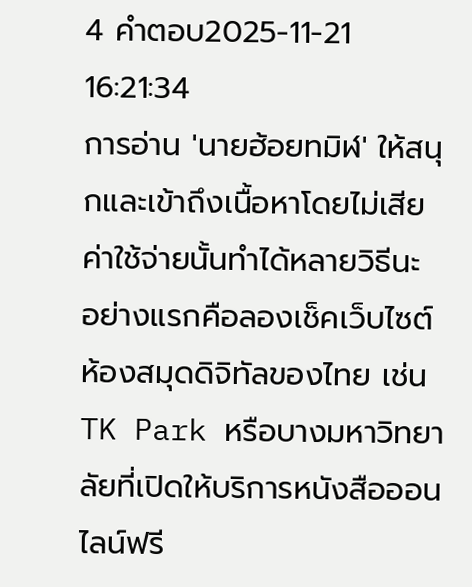4 คำตอบ2025-11-21 16:21:34
การอ่าน 'นายฮ้อยทมิฬ' ให้สนุกและเข้าถึงเนื้อหาโดยไม่เสียค่าใช้จ่ายนั้นทำได้หลายวิธีนะ อย่างแรกคือลองเช็คเว็บไซต์ห้องสมุดดิจิทัลของไทย เช่น TK Park หรือบางมหาวิทยาลัยที่เปิดให้บริการหนังสือออนไลน์ฟรี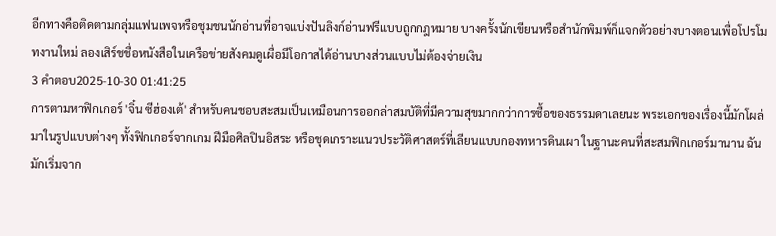อีกทางคือติดตามกลุ่มแฟนเพจหรือชุมชนนักอ่านที่อาจแบ่งปันลิงก์อ่านฟรีแบบถูกกฎหมาย บางครั้งนักเขียนหรือสำนักพิมพ์ก็แจกตัวอย่างบางตอนเพื่อโปรโมทงานใหม่ ลองเสิร์ชชื่อหนังสือในเครือข่ายสังคมดูเผื่อมีโอกาสได้อ่านบางส่วนแบบไม่ต้องจ่ายเงิน
3 คำตอบ2025-10-30 01:41:25
การตามหาฟิกเกอร์ 'จิ๋น ซีฮ่องเต้' สำหรับคนชอบสะสมเป็นเหมือนการออกล่าสมบัติที่มีความสุขมากกว่าการซื้อของธรรมดาเลยนะ พระเอกของเรื่องนี้มักโผล่มาในรูปแบบต่างๆ ทั้งฟิกเกอร์จากเกม ฝีมือศิลปินอิสระ หรือชุดเกราะแนวประวัติศาสตร์ที่เลียนแบบกองทหารดินเผา ในฐานะคนที่สะสมฟิกเกอร์มานาน ฉันมักเริ่มจาก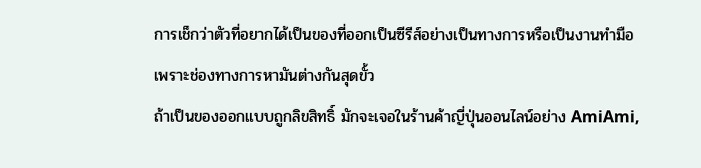การเช็กว่าตัวที่อยากได้เป็นของที่ออกเป็นซีรีส์อย่างเป็นทางการหรือเป็นงานทำมือ เพราะช่องทางการหามันต่างกันสุดขั้ว
ถ้าเป็นของออกแบบถูกลิขสิทธิ์ มักจะเจอในร้านค้าญี่ปุ่นออนไลน์อย่าง AmiAmi,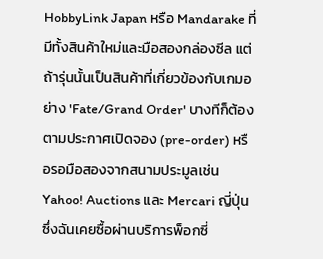HobbyLink Japan หรือ Mandarake ที่มีทั้งสินค้าใหม่และมือสองกล่องซีล แต่ถ้ารุ่นนั้นเป็นสินค้าที่เกี่ยวข้องกับเกมอย่าง 'Fate/Grand Order' บางทีก็ต้องตามประกาศเปิดจอง (pre-order) หรือรอมือสองจากสนามประมูลเช่น Yahoo! Auctions และ Mercari ญี่ปุ่น ซึ่งฉันเคยซื้อผ่านบริการพ็อกซี่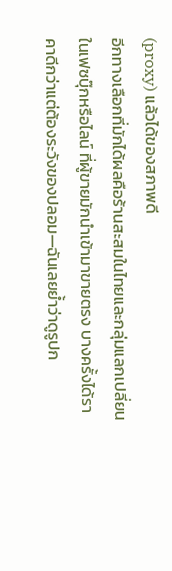(proxy) แล้วได้ของสภาพดี
อีกทางเลือกที่มักได้ผลคือร้านสะสมในไทยและกลุ่มแลกเปลี่ยนในเฟซบุ๊กหรือไลน์ ที่ผู้ขายมักนำเข้ามาขายตรง บางครั้งได้ราคาดีกว่าแต่ต้องระวังของปลอม—ฉันเลยย้ำว่าดูรูปก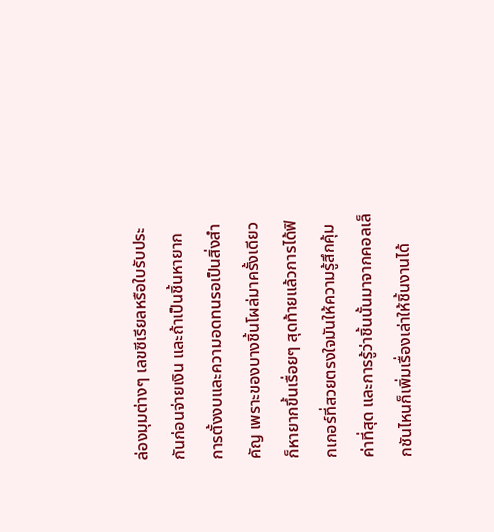ล่องมุมต่างๆ เลขซีเรียลหรือใบรับประกันก่อนจ่ายเงิน และถ้าเป็นชิ้นหายาก การตั้งงบและความอดทนรอเป็นสิ่งสำคัญ เพราะของบางชิ้นโผล่มาครั้งเดียวก็หายากขึ้นเรื่อยๆ สุดท้ายแล้วการได้ฟิกเกอร์ที่สวยตรงใจมันให้ความรู้สึกคุ้มค่าที่สุด และการรู้ว่าชิ้นนั้นมาจากคอลเล็กชันไหนก็เพิ่มเรื่องเล่าให้ชิ้นงานได้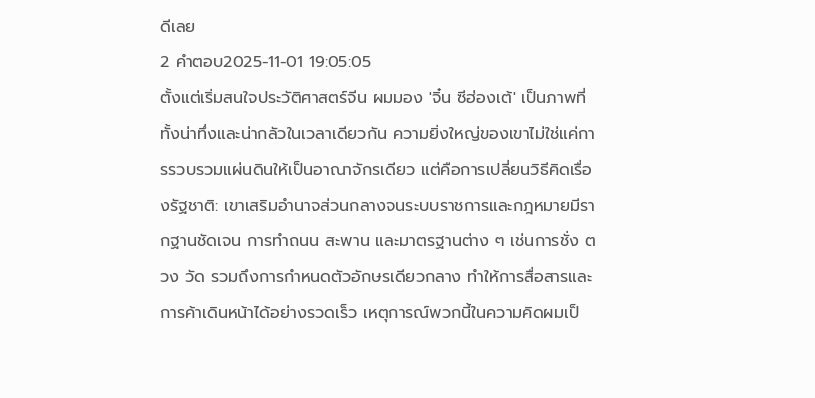ดีเลย
2 คำตอบ2025-11-01 19:05:05
ตั้งแต่เริ่มสนใจประวัติศาสตร์จีน ผมมอง 'จิ๋น ซีฮ่องเต้' เป็นภาพที่ทั้งน่าทึ่งและน่ากลัวในเวลาเดียวกัน ความยิ่งใหญ่ของเขาไม่ใช่แค่การรวบรวมแผ่นดินให้เป็นอาณาจักรเดียว แต่คือการเปลี่ยนวิธีคิดเรื่องรัฐชาติ: เขาเสริมอำนาจส่วนกลางจนระบบราชการและกฎหมายมีรากฐานชัดเจน การทำถนน สะพาน และมาตรฐานต่าง ๆ เช่นการชั่ง ตวง วัด รวมถึงการกำหนดตัวอักษรเดียวกลาง ทำให้การสื่อสารและการค้าเดินหน้าได้อย่างรวดเร็ว เหตุการณ์พวกนี้ในความคิดผมเป็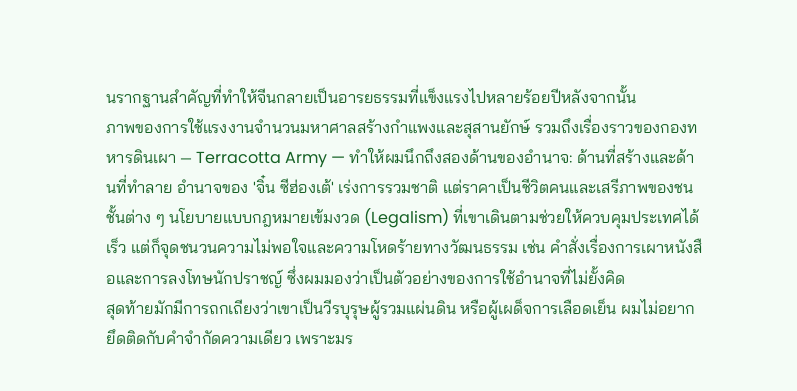นรากฐานสำคัญที่ทำให้จีนกลายเป็นอารยธรรมที่แข็งแรงไปหลายร้อยปีหลังจากนั้น
ภาพของการใช้แรงงานจำนวนมหาศาลสร้างกำแพงและสุสานยักษ์ รวมถึงเรื่องราวของกองทหารดินเผา — Terracotta Army — ทำให้ผมนึกถึงสองด้านของอำนาจ: ด้านที่สร้างและด้านที่ทำลาย อำนาจของ 'จิ๋น ซีฮ่องเต้' เร่งการรวมชาติ แต่ราคาเป็นชีวิตคนและเสรีภาพของชนชั้นต่าง ๆ นโยบายแบบกฎหมายเข้มงวด (Legalism) ที่เขาเดินตามช่วยให้ควบคุมประเทศได้เร็ว แต่ก็จุดชนวนความไม่พอใจและความโหดร้ายทางวัฒนธรรม เช่น คำสั่งเรื่องการเผาหนังสือและการลงโทษนักปราชญ์ ซึ่งผมมองว่าเป็นตัวอย่างของการใช้อำนาจที่ไม่ยั้งคิด
สุดท้ายมักมีการถกเถียงว่าเขาเป็นวีรบุรุษผู้รวมแผ่นดิน หรือผู้เผด็จการเลือดเย็น ผมไม่อยากยึดติดกับคำจำกัดความเดียว เพราะมร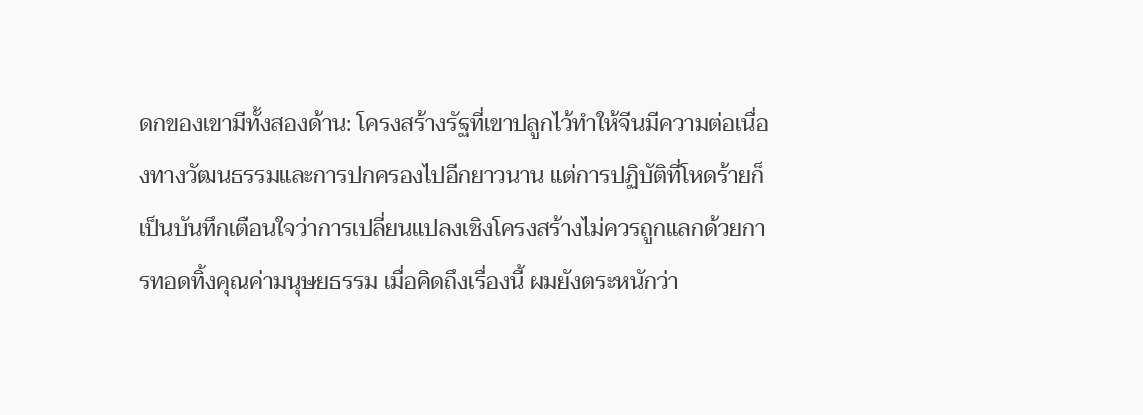ดกของเขามีทั้งสองด้าน: โครงสร้างรัฐที่เขาปลูกไว้ทำให้จีนมีความต่อเนื่องทางวัฒนธรรมและการปกครองไปอีกยาวนาน แต่การปฏิบัติที่โหดร้ายก็เป็นบันทึกเตือนใจว่าการเปลี่ยนแปลงเชิงโครงสร้างไม่ควรถูกแลกด้วยการทอดทิ้งคุณค่ามนุษยธรรม เมื่อคิดถึงเรื่องนี้ ผมยังตระหนักว่า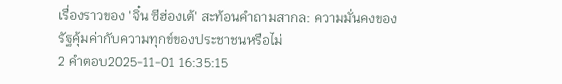เรื่องราวของ 'จิ๋น ซีฮ่องเต้' สะท้อนคำถามสากล: ความมั่นคงของรัฐคุ้มค่ากับความทุกข์ของประชาชนหรือไม่
2 คำตอบ2025-11-01 16:35:15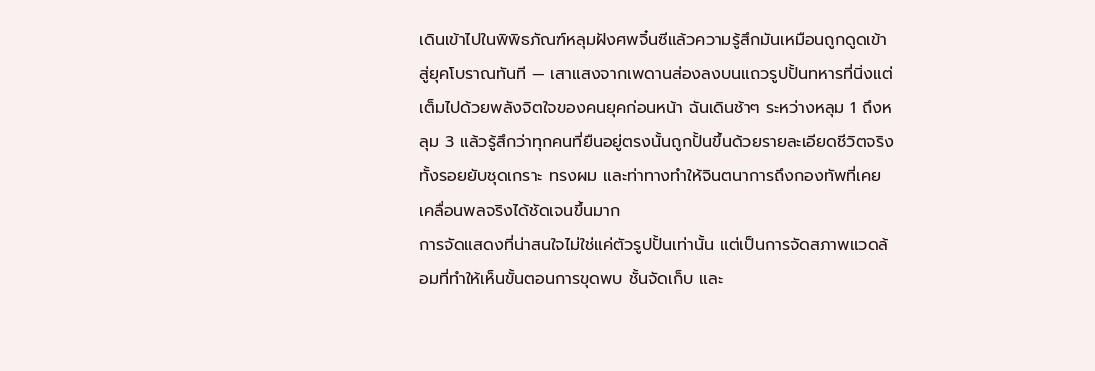เดินเข้าไปในพิพิธภัณฑ์หลุมฝังศพจิ๋นซีแล้วความรู้สึกมันเหมือนถูกดูดเข้าสู่ยุคโบราณทันที — เสาแสงจากเพดานส่องลงบนแถวรูปปั้นทหารที่นิ่งแต่เต็มไปด้วยพลังจิตใจของคนยุคก่อนหน้า ฉันเดินช้าๆ ระหว่างหลุม 1 ถึงหลุม 3 แล้วรู้สึกว่าทุกคนที่ยืนอยู่ตรงนั้นถูกปั้นขึ้นด้วยรายละเอียดชีวิตจริง ทั้งรอยยับชุดเกราะ ทรงผม และท่าทางทำให้จินตนาการถึงกองทัพที่เคยเคลื่อนพลจริงได้ชัดเจนขึ้นมาก
การจัดแสดงที่น่าสนใจไม่ใช่แค่ตัวรูปปั้นเท่านั้น แต่เป็นการจัดสภาพแวดล้อมที่ทำให้เห็นขั้นตอนการขุดพบ ชั้นจัดเก็บ และ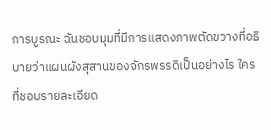การบูรณะ ฉันชอบมุมที่มีการแสดงภาพตัดขวางที่อธิบายว่าแผนผังสุสานของจักรพรรดิเป็นอย่างไร ใครที่ชอบรายละเอียด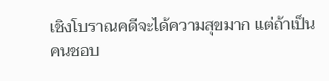เชิงโบราณคดีจะได้ความสุขมาก แต่ถ้าเป็นคนชอบ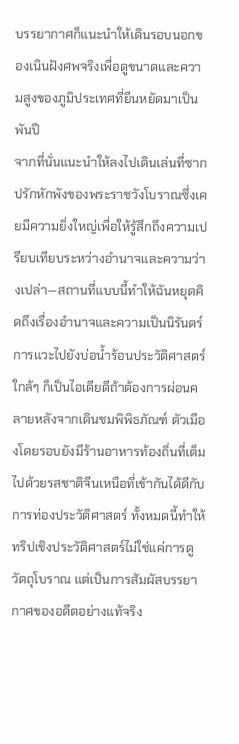บรรยากาศก็แนะนำให้เดินรอบนอกของเนินฝังศพจริงเพื่อดูขนาดและความสูงของภูมิประเทศที่ยืนหยัดมาเป็นพันปี
จากที่นั่นแนะนำให้ลงไปเดินเล่นที่ซากปรักหักพังของพระราชวังโบราณซึ่งเคยมีความยิ่งใหญ่เพื่อให้รู้สึกถึงความเปรียบเทียบระหว่างอำนาจและความว่างเปล่า—สถานที่แบบนี้ทำให้ฉันหยุดคิดถึงเรื่องอำนาจและความเป็นนิรันดร์ การแวะไปยังบ่อน้ำร้อนประวัติศาสตร์ใกล้ๆ ก็เป็นไอเดียดีถ้าต้องการผ่อนคลายหลังจากเดินชมพิพิธภัณฑ์ ตัวเมืองโดยรอบยังมีร้านอาหารท้องถิ่นที่เต็มไปด้วยรสชาติจีนเหนือที่เข้ากันได้ดีกับการท่องประวัติศาสตร์ ทั้งหมดนี้ทำให้ทริปเชิงประวัติศาสตร์ไม่ใช่แค่การดูวัตถุโบราณ แต่เป็นการสัมผัสบรรยากาศของอดีตอย่างแท้จริง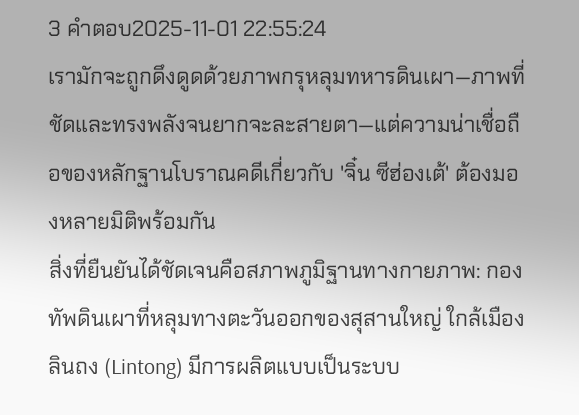3 คำตอบ2025-11-01 22:55:24
เรามักจะถูกดึงดูดด้วยภาพกรุหลุมทหารดินเผา—ภาพที่ชัดและทรงพลังจนยากจะละสายตา—แต่ความน่าเชื่อถือของหลักฐานโบราณคดีเกี่ยวกับ 'จิ๋น ซีฮ่องเต้' ต้องมองหลายมิติพร้อมกัน
สิ่งที่ยืนยันได้ชัดเจนคือสภาพภูมิฐานทางกายภาพ: กองทัพดินเผาที่หลุมทางตะวันออกของสุสานใหญ่ ใกล้เมืองลินถง (Lintong) มีการผลิตแบบเป็นระบบ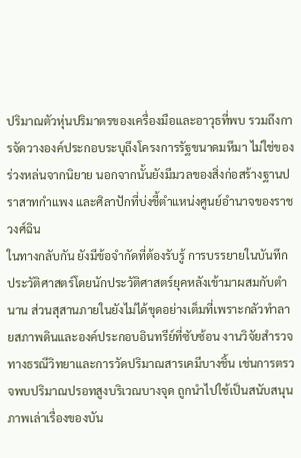ปริมาณตัวหุ่นปริมาตรของเครื่องมือและอาวุธที่พบ รวมถึงการจัดวางองค์ประกอบระบุถึงโครงการรัฐขนาดมหึมา ไม่ใช่ของร่วงหล่นจากนิยาย นอกจากนั้นยังมีมวลของสิ่งก่อสร้างฐานปราสาทกำแพง และศิลาปักที่บ่งชี้ตำแหน่งศูนย์อำนาจของราชวงศ์ฉิน
ในทางกลับกัน ยังมีข้อจำกัดที่ต้องรับรู้ การบรรยายในบันทึกประวัติศาสตร์โดยนักประวัติศาสตร์ยุคหลังเข้ามาผสมกับตำนาน ส่วนสุสานภายในยังไม่ได้ขุดอย่างเต็มที่เพราะกลัวทำลายสภาพดินและองค์ประกอบอินทรีย์ที่ซับซ้อน งานวิจัยสำรวจทางธรณีวิทยาและการวัดปริมาณสารเคมีบางชิ้น เช่นการตรวจพบปริมาณปรอทสูงบริเวณบางจุด ถูกนำไปใช้เป็นสนับสนุนภาพเล่าเรื่องของบัน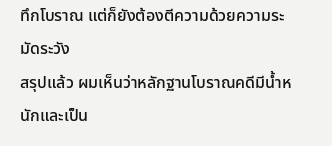ทึกโบราณ แต่ก็ยังต้องตีความด้วยความระมัดระวัง
สรุปแล้ว ผมเห็นว่าหลักฐานโบราณคดีมีน้ำหนักและเป็น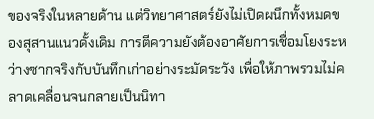ของจริงในหลายด้าน แต่วิทยาศาสตร์ยังไม่เปิดผนึกทั้งหมดของสุสานแนวดั้งเดิม การตีความยังต้องอาศัยการเชื่อมโยงระหว่างซากจริงกับบันทึกเก่าอย่างระมัดระวัง เพื่อให้ภาพรวมไม่คลาดเคลื่อนจนกลายเป็นนิทา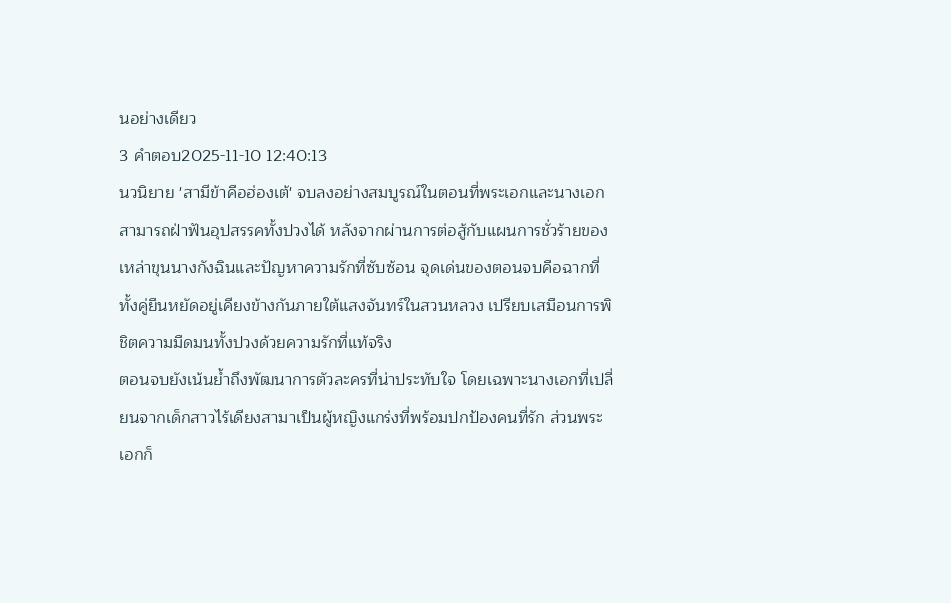นอย่างเดียว
3 คำตอบ2025-11-10 12:40:13
นวนิยาย 'สามีข้าคือฮ่องเต้' จบลงอย่างสมบูรณ์ในตอนที่พระเอกและนางเอกสามารถฝ่าฟันอุปสรรคทั้งปวงได้ หลังจากผ่านการต่อสู้กับแผนการชั่วร้ายของเหล่าขุนนางกังฉินและปัญหาความรักที่ซับซ้อน จุดเด่นของตอนจบคือฉากที่ทั้งคู่ยืนหยัดอยู่เคียงข้างกันภายใต้แสงจันทร์ในสวนหลวง เปรียบเสมือนการพิชิตความมืดมนทั้งปวงด้วยความรักที่แท้จริง
ตอนจบยังเน้นย้ำถึงพัฒนาการตัวละครที่น่าประทับใจ โดยเฉพาะนางเอกที่เปลี่ยนจากเด็กสาวไร้เดียงสามาเป็นผู้หญิงแกร่งที่พร้อมปกป้องคนที่รัก ส่วนพระเอกก็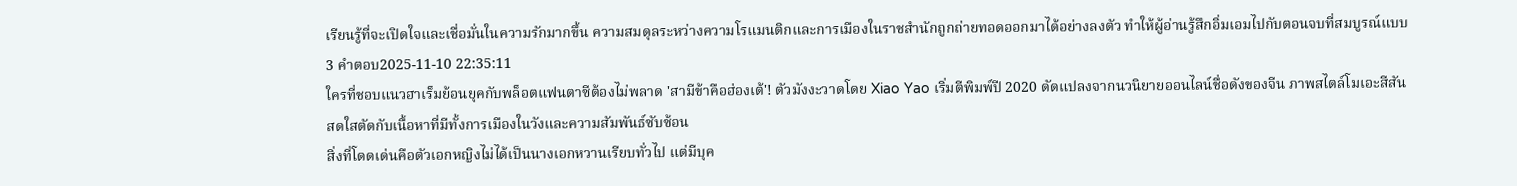เรียนรู้ที่จะเปิดใจและเชื่อมั่นในความรักมากขึ้น ความสมดุลระหว่างความโรแมนติกและการเมืองในราชสำนักถูกถ่ายทอดออกมาได้อย่างลงตัว ทำให้ผู้อ่านรู้สึกอิ่มเอมไปกับตอนจบที่สมบูรณ์แบบ
3 คำตอบ2025-11-10 22:35:11
ใครที่ชอบแนวฮาเร็มย้อนยุคกับพล็อตแฟนตาซีต้องไม่พลาด 'สามีข้าคือฮ่องเต้'! ตัวมังงะวาดโดย Xiao Yao เริ่มตีพิมพ์ปี 2020 ดัดแปลงจากนวนิยายออนไลน์ชื่อดังของจีน ภาพสไตล์โมเอะสีสันสดใสตัดกับเนื้อหาที่มีทั้งการเมืองในวังและความสัมพันธ์ซับซ้อน
สิ่งที่โดดเด่นคือตัวเอกหญิงไม่ได้เป็นนางเอกหวานเรียบทั่วไป แต่มีบุค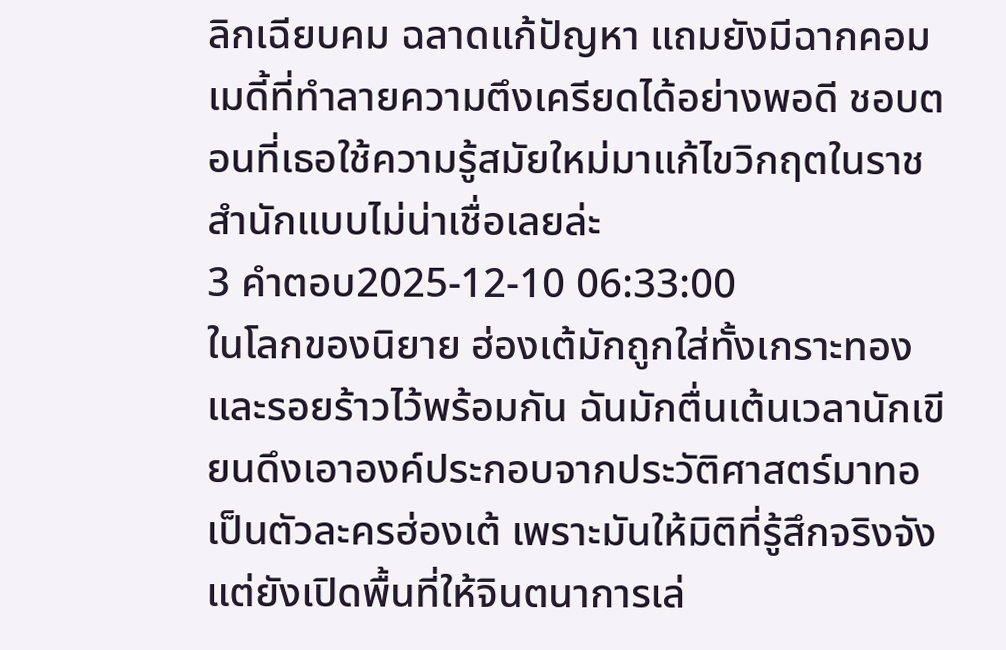ลิกเฉียบคม ฉลาดแก้ปัญหา แถมยังมีฉากคอมเมดี้ที่ทำลายความตึงเครียดได้อย่างพอดี ชอบตอนที่เธอใช้ความรู้สมัยใหม่มาแก้ไขวิกฤตในราชสำนักแบบไม่น่าเชื่อเลยล่ะ
3 คำตอบ2025-12-10 06:33:00
ในโลกของนิยาย ฮ่องเต้มักถูกใส่ทั้งเกราะทองและรอยร้าวไว้พร้อมกัน ฉันมักตื่นเต้นเวลานักเขียนดึงเอาองค์ประกอบจากประวัติศาสตร์มาทอเป็นตัวละครฮ่องเต้ เพราะมันให้มิติที่รู้สึกจริงจังแต่ยังเปิดพื้นที่ให้จินตนาการเล่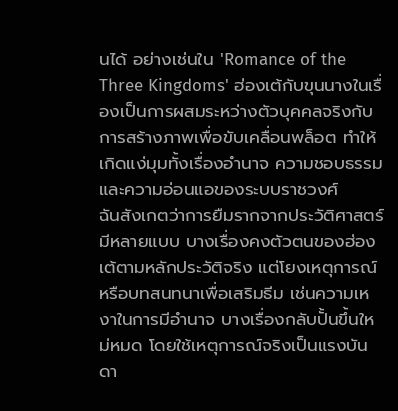นได้ อย่างเช่นใน 'Romance of the Three Kingdoms' ฮ่องเต้กับขุนนางในเรื่องเป็นการผสมระหว่างตัวบุคคลจริงกับการสร้างภาพเพื่อขับเคลื่อนพล็อต ทำให้เกิดแง่มุมทั้งเรื่องอำนาจ ความชอบธรรม และความอ่อนแอของระบบราชวงศ์
ฉันสังเกตว่าการยืมรากจากประวัติศาสตร์มีหลายแบบ บางเรื่องคงตัวตนของฮ่องเต้ตามหลักประวัติจริง แต่โยงเหตุการณ์หรือบทสนทนาเพื่อเสริมธีม เช่นความเหงาในการมีอำนาจ บางเรื่องกลับปั้นขึ้นใหม่หมด โดยใช้เหตุการณ์จริงเป็นแรงบันดา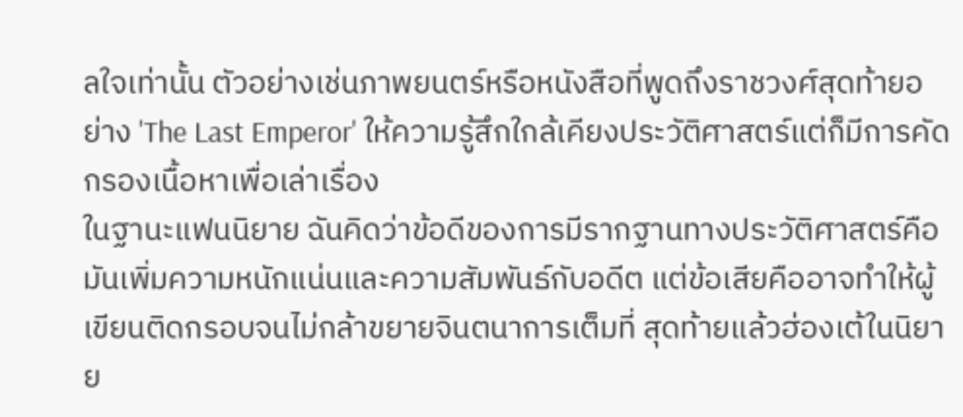ลใจเท่านั้น ตัวอย่างเช่นภาพยนตร์หรือหนังสือที่พูดถึงราชวงศ์สุดท้ายอย่าง 'The Last Emperor' ให้ความรู้สึกใกล้เคียงประวัติศาสตร์แต่ก็มีการคัดกรองเนื้อหาเพื่อเล่าเรื่อง
ในฐานะแฟนนิยาย ฉันคิดว่าข้อดีของการมีรากฐานทางประวัติศาสตร์คือมันเพิ่มความหนักแน่นและความสัมพันธ์กับอดีต แต่ข้อเสียคืออาจทำให้ผู้เขียนติดกรอบจนไม่กล้าขยายจินตนาการเต็มที่ สุดท้ายแล้วฮ่องเต้ในนิยาย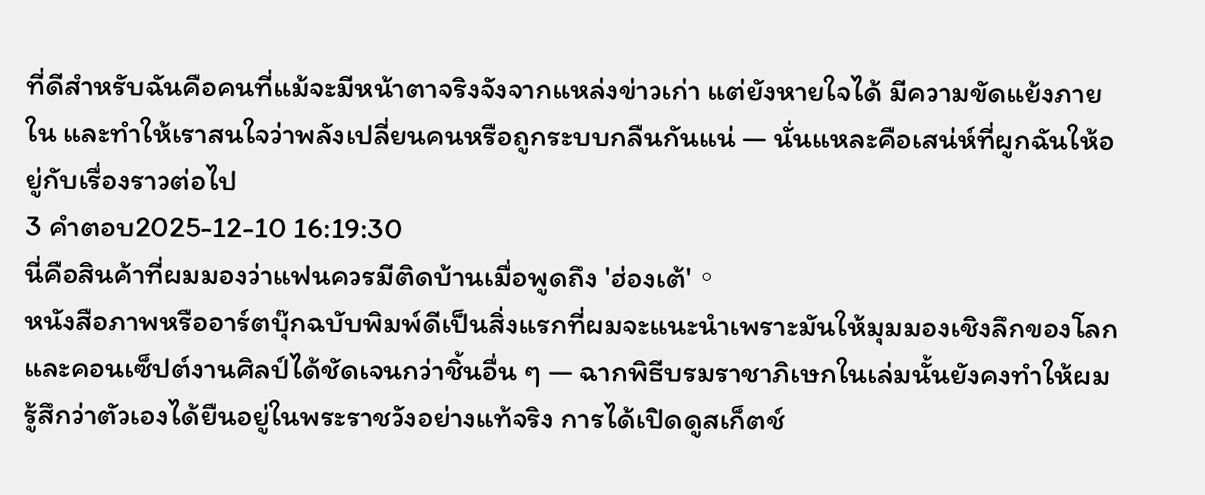ที่ดีสำหรับฉันคือคนที่แม้จะมีหน้าตาจริงจังจากแหล่งข่าวเก่า แต่ยังหายใจได้ มีความขัดแย้งภายใน และทำให้เราสนใจว่าพลังเปลี่ยนคนหรือถูกระบบกลืนกันแน่ — นั่นแหละคือเสน่ห์ที่ผูกฉันให้อยู่กับเรื่องราวต่อไป
3 คำตอบ2025-12-10 16:19:30
นี่คือสินค้าที่ผมมองว่าแฟนควรมีติดบ้านเมื่อพูดถึง 'ฮ่องเต้'。
หนังสือภาพหรืออาร์ตบุ๊กฉบับพิมพ์ดีเป็นสิ่งแรกที่ผมจะแนะนำเพราะมันให้มุมมองเชิงลึกของโลกและคอนเซ็ปต์งานศิลป์ได้ชัดเจนกว่าชิ้นอื่น ๆ — ฉากพิธีบรมราชาภิเษกในเล่มนั้นยังคงทำให้ผมรู้สึกว่าตัวเองได้ยืนอยู่ในพระราชวังอย่างแท้จริง การได้เปิดดูสเก็ตช์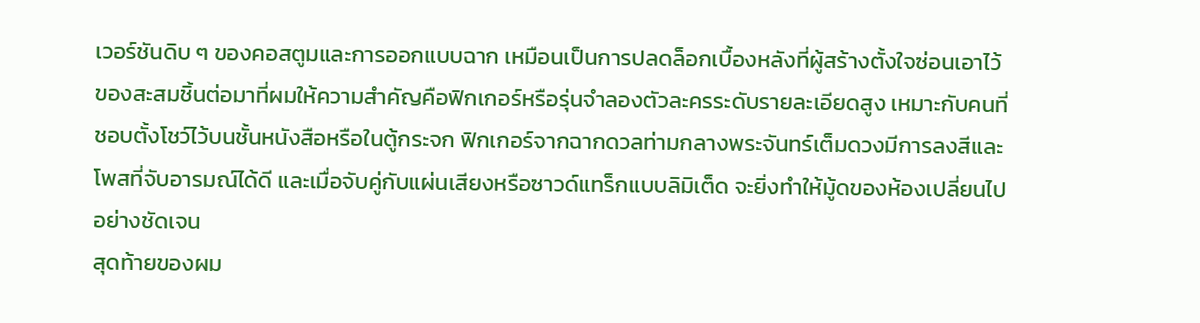เวอร์ชันดิบ ๆ ของคอสตูมและการออกแบบฉาก เหมือนเป็นการปลดล็อกเบื้องหลังที่ผู้สร้างตั้งใจซ่อนเอาไว้
ของสะสมชิ้นต่อมาที่ผมให้ความสำคัญคือฟิกเกอร์หรือรุ่นจำลองตัวละครระดับรายละเอียดสูง เหมาะกับคนที่ชอบตั้งโชว์ไว้บนชั้นหนังสือหรือในตู้กระจก ฟิกเกอร์จากฉากดวลท่ามกลางพระจันทร์เต็มดวงมีการลงสีและโพสที่จับอารมณ์ได้ดี และเมื่อจับคู่กับแผ่นเสียงหรือซาวด์แทร็กแบบลิมิเต็ด จะยิ่งทำให้มู้ดของห้องเปลี่ยนไปอย่างชัดเจน
สุดท้ายของผม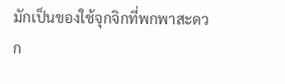มักเป็นของใช้จุกจิกที่พกพาสะดวก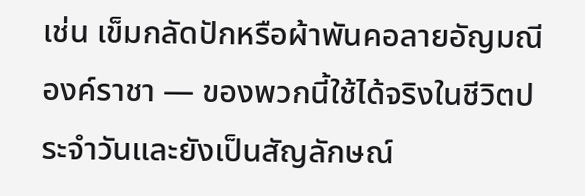เช่น เข็มกลัดปักหรือผ้าพันคอลายอัญมณีองค์ราชา — ของพวกนี้ใช้ได้จริงในชีวิตประจำวันและยังเป็นสัญลักษณ์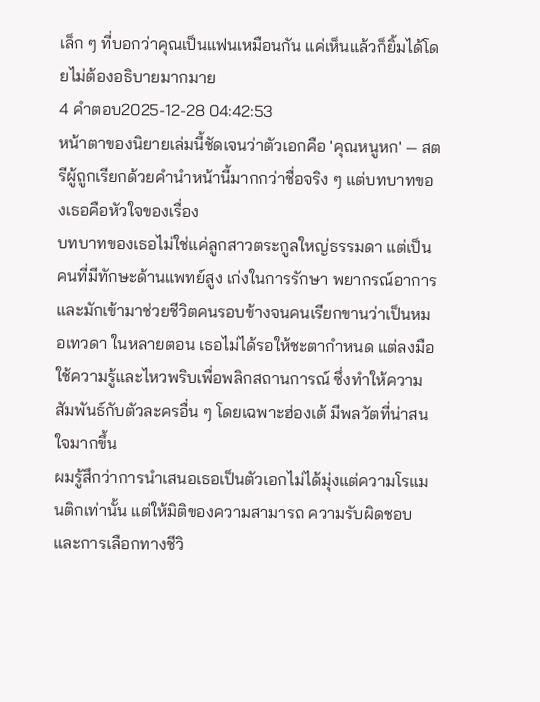เล็ก ๆ ที่บอกว่าคุณเป็นแฟนเหมือนกัน แค่เห็นแล้วก็ยิ้มได้โดยไม่ต้องอธิบายมากมาย
4 คำตอบ2025-12-28 04:42:53
หน้าตาของนิยายเล่มนี้ชัดเจนว่าตัวเอกคือ 'คุณหนูหก' — สตรีผู้ถูกเรียกด้วยคำนำหน้านี้มากกว่าชื่อจริง ๆ แต่บทบาทของเธอคือหัวใจของเรื่อง
บทบาทของเธอไม่ใช่แค่ลูกสาวตระกูลใหญ่ธรรมดา แต่เป็นคนที่มีทักษะด้านแพทย์สูง เก่งในการรักษา พยากรณ์อาการ และมักเข้ามาช่วยชีวิตคนรอบข้างจนคนเรียกขานว่าเป็นหมอเทวดา ในหลายตอน เธอไม่ได้รอให้ชะตากำหนด แต่ลงมือใช้ความรู้และไหวพริบเพื่อพลิกสถานการณ์ ซึ่งทำให้ความสัมพันธ์กับตัวละครอื่น ๆ โดยเฉพาะฮ่องเต้ มีพลวัตที่น่าสนใจมากขึ้น
ผมรู้สึกว่าการนำเสนอเธอเป็นตัวเอกไม่ได้มุ่งแต่ความโรแมนติกเท่านั้น แต่ให้มิติของความสามารถ ความรับผิดชอบ และการเลือกทางชีวิ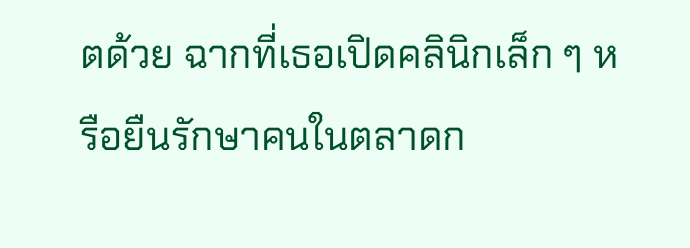ตด้วย ฉากที่เธอเปิดคลินิกเล็ก ๆ หรือยืนรักษาคนในตลาดก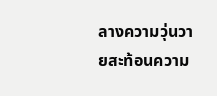ลางความวุ่นวายสะท้อนความ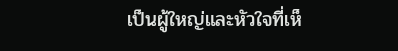เป็นผู้ใหญ่และหัวใจที่เห็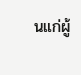นแก่ผู้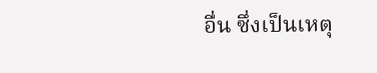อื่น ซึ่งเป็นเหตุ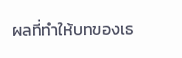ผลที่ทำให้บทของเธ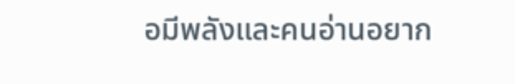อมีพลังและคนอ่านอยาก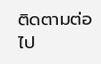ติดตามต่อไป